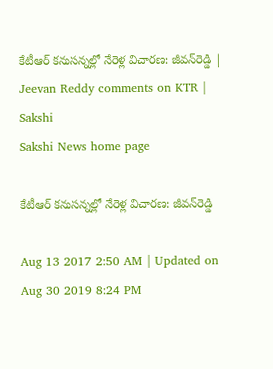కేటీఆర్‌ కనుసన్నల్లో నేరెళ్ల విచారణ: జీవన్‌రెడ్డి | Jeevan Reddy comments on KTR | Sakshi
Sakshi News home page

కేటీఆర్‌ కనుసన్నల్లో నేరెళ్ల విచారణ: జీవన్‌రెడ్డి

Aug 13 2017 2:50 AM | Updated on Aug 30 2019 8:24 PM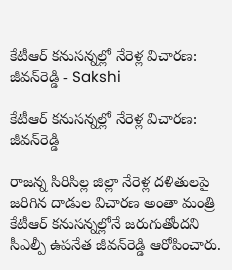కేటీఆర్‌ కనుసన్నల్లో నేరెళ్ల విచారణ: జీవన్‌రెడ్డి - Sakshi

కేటీఆర్‌ కనుసన్నల్లో నేరెళ్ల విచారణ: జీవన్‌రెడ్డి

రాజన్న సిరిసిల్ల జిల్లా నేరెళ్ల దళితులపై జరిగిన దాడుల విచారణ అంతా మంత్రి కేటీఆర్‌ కనుసన్నల్లోనే జరుగుతోందని సీఎల్పీ ఉపనేత జీవన్‌రెడ్డి ఆరోపించారు.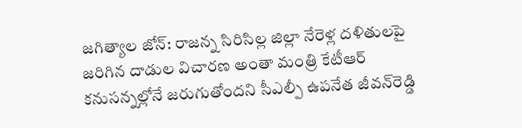జగిత్యాల జోన్‌: రాజన్న సిరిసిల్ల జిల్లా నేరెళ్ల దళితులపై జరిగిన దాడుల విచారణ అంతా మంత్రి కేటీఆర్‌ కనుసన్నల్లోనే జరుగుతోందని సీఎల్పీ ఉపనేత జీవన్‌రెడ్డి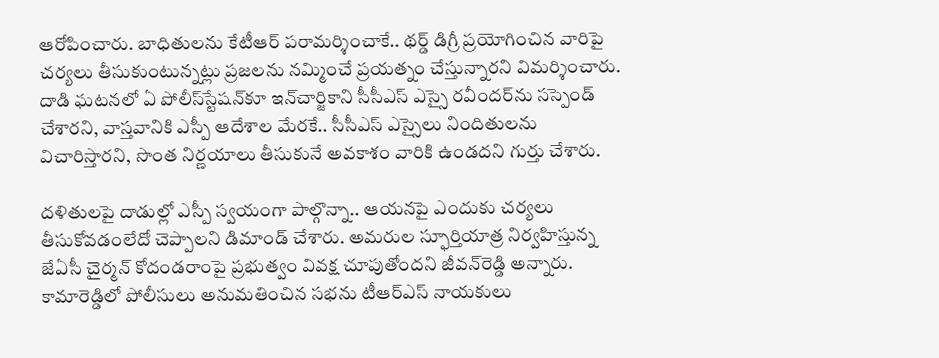ఆరోపించారు. బాధితులను కేటీఆర్‌ పరామర్శించాకే.. థర్డ్‌ డిగ్రీ ప్రయోగించిన వారిపై చర్యలు తీసుకుంటున్నట్లు ప్రజలను నమ్మించే ప్రయత్నం చేస్తున్నారని విమర్శించారు. దాడి ఘటనలో ఏ పోలీస్‌స్టేషన్‌కూ ఇన్‌చార్జికాని సీసీఎస్‌ ఎస్సై రవీందర్‌ను సస్పెండ్‌ చేశారని, వాస్తవానికి ఎస్పీ ఆదేశాల మేరకే.. సీసీఎస్‌ ఎస్సైలు నిందితులను విచారిస్తారని, సొంత నిర్ణయాలు తీసుకునే అవకాశం వారికి ఉండదని గుర్తు చేశారు.

దళితులపై దాడుల్లో ఎస్పీ స్వయంగా పాల్గొన్నా.. ఆయనపై ఎందుకు చర్యలు తీసుకోవడంలేదో చెప్పాలని డిమాండ్‌ చేశారు. అమరుల స్ఫూర్తియాత్ర నిర్వహిస్తున్న జేఏసీ చైర్మన్‌ కోదండరాంపై ప్రభుత్వం వివక్ష చూపుతోందని జీవన్‌రెడ్డి అన్నారు. కామారెడ్డిలో పోలీసులు అనుమతించిన సభను టీఆర్‌ఎస్‌ నాయకులు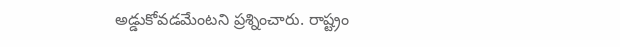అడ్డుకోవడమేంటని ప్రశ్నించారు. రాష్ట్రం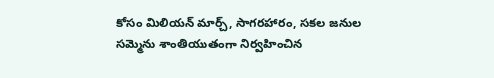కోసం మిలియన్‌ మార్చ్, సాగరహారం, సకల జనుల సమ్మెను శాంతియుతంగా నిర్వహించిన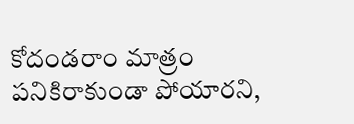కోదండరాం మాత్రం పనికిరాకుండా పోయారని,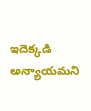ఇదెక్కడి అన్యాయమని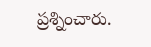ప్రశ్నించారు.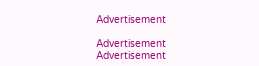Advertisement

Advertisement
Advertisement